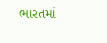ભારતમાં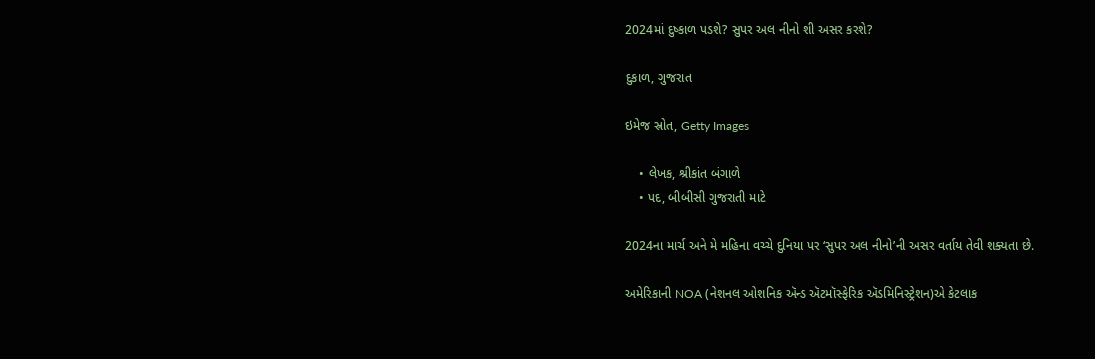2024માં દુષ્કાળ પડશે? સુપર અલ નીનો શી અસર કરશે?

દુકાળ, ગુજરાત

ઇમેજ સ્રોત, Getty Images

    • લેખક, શ્રીકાંત બંગાળે
    • પદ, બીબીસી ગુજરાતી માટે

2024ના માર્ચ અને મે મહિના વચ્ચે દુનિયા પર ‘સુપર અલ નીનો’ની અસર વર્તાય તેવી શક્યતા છે.

અમેરિકાની NOA (નેશનલ ઓશનિક ઍન્ડ ઍટમૉસ્ફેરિક ઍડમિનિસ્ટ્રેશન)એ કેટલાક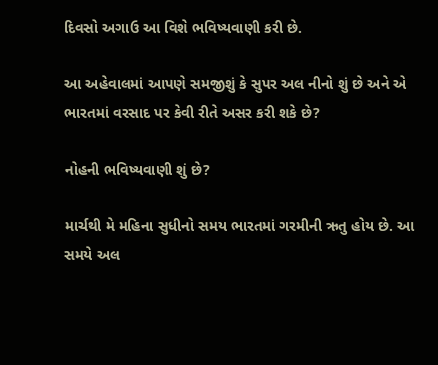દિવસો અગાઉ આ વિશે ભવિષ્યવાણી કરી છે.

આ અહેવાલમાં આપણે સમજીશું કે સુપર અલ નીનો શું છે અને એ ભારતમાં વરસાદ પર કેવી રીતે અસર કરી શકે છે?

નોહની ભવિષ્યવાણી શું છે?

માર્ચથી મે મહિના સુધીનો સમય ભારતમાં ગરમીની ઋતુ હોય છે. આ સમયે અલ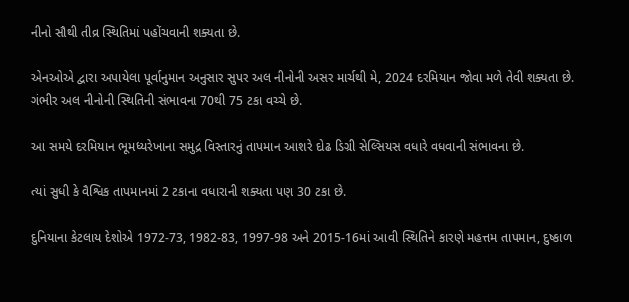નીનો સૌથી તીવ્ર સ્થિતિમાં પહોંચવાની શક્યતા છે.

એનઓએ દ્વારા અપાયેલા પૂર્વાનુમાન અનુસાર સુપર અલ નીનોની અસર માર્ચથી મે, 2024 દરમિયાન જોવા મળે તેવી શક્યતા છે. ગંભીર અલ નીનોની સ્થિતિની સંભાવના 70થી 75 ટકા વચ્ચે છે.

આ સમયે દરમિયાન ભૂમધ્યરેખાના સમુદ્ર વિસ્તારનું તાપમાન આશરે દોઢ ડિગ્રી સેલ્સિયસ વધારે વધવાની સંભાવના છે.

ત્યાં સુધી કે વૈશ્વિક તાપમાનમાં 2 ટકાના વધારાની શક્યતા પણ 30 ટકા છે.

દુનિયાના કેટલાય દેશોએ 1972-73, 1982-83, 1997-98 અને 2015-16માં આવી સ્થિતિને કારણે મહત્તમ તાપમાન, દુષ્કાળ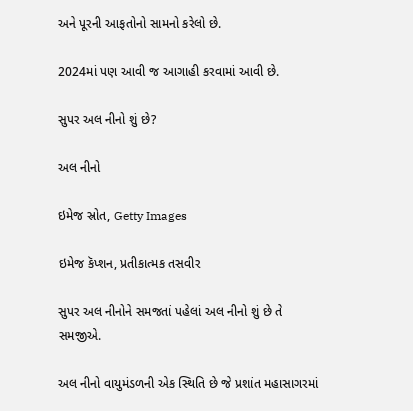અને પૂરની આફતોનો સામનો કરેલો છે.

2024માં પણ આવી જ આગાહી કરવામાં આવી છે.

સુપર અલ નીનો શું છે?

અલ નીનો

ઇમેજ સ્રોત, Getty Images

ઇમેજ કૅપ્શન, પ્રતીકાત્મક તસવીર

સુપર અલ નીનોને સમજતાં પહેલાં અલ નીનો શું છે તે સમજીએ.

અલ નીનો વાયુમંડળની એક સ્થિતિ છે જે પ્રશાંત મહાસાગરમાં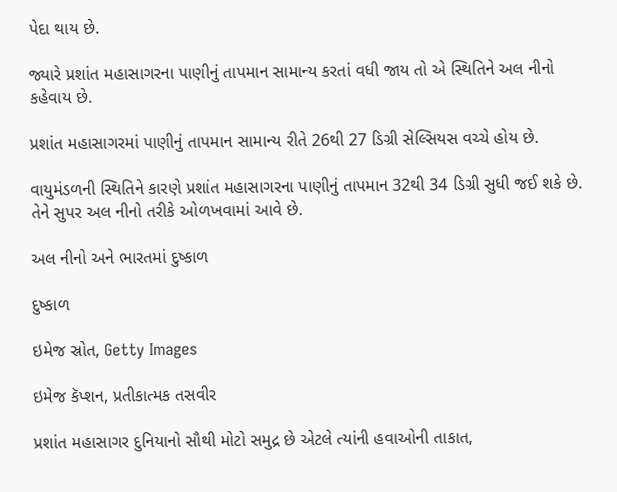પેદા થાય છે.

જ્યારે પ્રશાંત મહાસાગરના પાણીનું તાપમાન સામાન્ય કરતાં વધી જાય તો એ સ્થિતિને અલ નીનો કહેવાય છે.

પ્રશાંત મહાસાગરમાં પાણીનું તાપમાન સામાન્ય રીતે 26થી 27 ડિગ્રી સેલ્સિયસ વચ્ચે હોય છે.

વાયુમંડળની સ્થિતિને કારણે પ્રશાંત મહાસાગરના પાણીનું તાપમાન 32થી 34 ડિગ્રી સુધી જઈ શકે છે. તેને સુપર અલ નીનો તરીકે ઓળખવામાં આવે છે.

અલ નીનો અને ભારતમાં દુષ્કાળ

દુષ્કાળ

ઇમેજ સ્રોત, Getty Images

ઇમેજ કૅપ્શન, પ્રતીકાત્મક તસવીર

પ્રશાંત મહાસાગર દુનિયાનો સૌથી મોટો સમુદ્ર છે એટલે ત્યાંની હવાઓની તાકાત,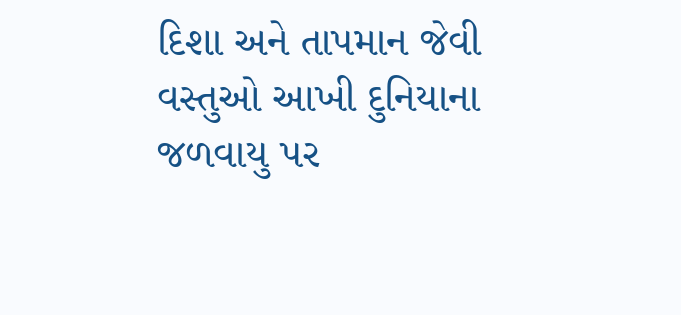દિશા અને તાપમાન જેવી વસ્તુઓ આખી દુનિયાના જળવાયુ પર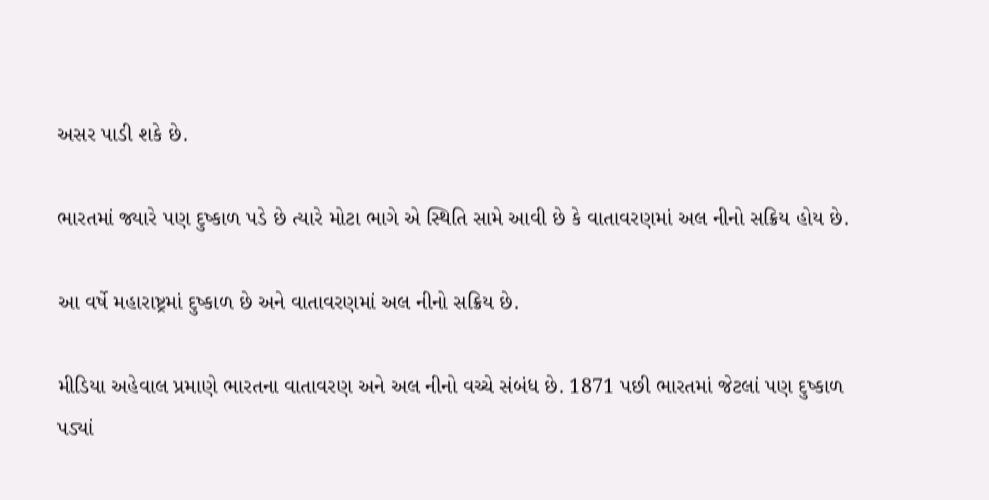અસર પાડી શકે છે.

ભારતમાં જ્યારે પણ દુષ્કાળ પડે છે ત્યારે મોટા ભાગે એ સ્થિતિ સામે આવી છે કે વાતાવરણમાં અલ નીનો સક્રિય હોય છે.

આ વર્ષે મહારાષ્ટ્રમાં દુષ્કાળ છે અને વાતાવરણમાં અલ નીનો સક્રિય છે.

મીડિયા અહેવાલ પ્રમાણે ભારતના વાતાવરણ અને અલ નીનો વચ્ચે સંબંધ છે. 1871 પછી ભારતમાં જેટલાં પણ દુષ્કાળ પડ્યાં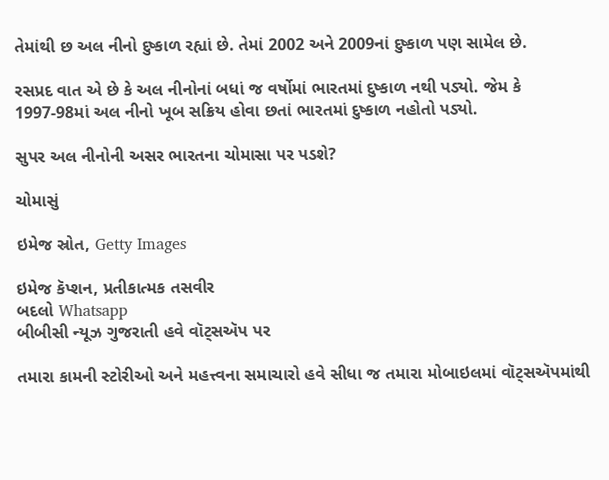તેમાંથી છ અલ નીનો દુષ્કાળ રહ્યાં છે. તેમાં 2002 અને 2009નાં દુષ્કાળ પણ સામેલ છે.

રસપ્રદ વાત એ છે કે અલ નીનોનાં બધાં જ વર્ષોમાં ભારતમાં દુષ્કાળ નથી પડ્યો. જેમ કે 1997-98માં અલ નીનો ખૂબ સક્રિય હોવા છતાં ભારતમાં દુષ્કાળ નહોતો પડ્યો.

સુપર અલ નીનોની અસર ભારતના ચોમાસા પર પડશે?

ચોમાસું

ઇમેજ સ્રોત, Getty Images

ઇમેજ કૅપ્શન, પ્રતીકાત્મક તસવીર
બદલો Whatsapp
બીબીસી ન્યૂઝ ગુજરાતી હવે વૉટ્સઍપ પર

તમારા કામની સ્ટોરીઓ અને મહત્ત્વના સમાચારો હવે સીધા જ તમારા મોબાઇલમાં વૉટ્સઍપમાંથી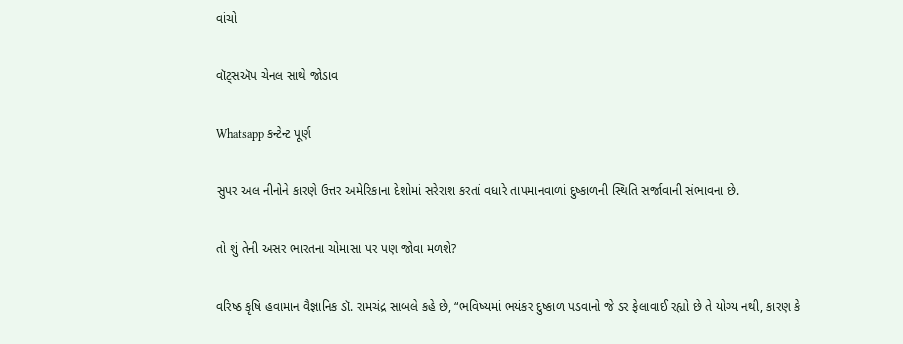વાંચો

વૉટ્સઍપ ચેનલ સાથે જોડાવ

Whatsapp કન્ટેન્ટ પૂર્ણ

સુપર અલ નીનોને કારણે ઉત્તર અમેરિકાના દેશોમાં સરેરાશ કરતાં વધારે તાપમાનવાળાં દુષ્કાળની સ્થિતિ સર્જાવાની સંભાવના છે.

તો શું તેની અસર ભારતના ચોમાસા પર પણ જોવા મળશે?

વરિષ્ઠ કૃષિ હવામાન વૈજ્ઞાનિક ડૉ. રામચંદ્ર સાબલે કહે છે, “ભવિષ્યમાં ભયંકર દુષ્કાળ પડવાનો જે ડર ફેલાવાઈ રહ્યો છે તે યોગ્ય નથી, કારણ કે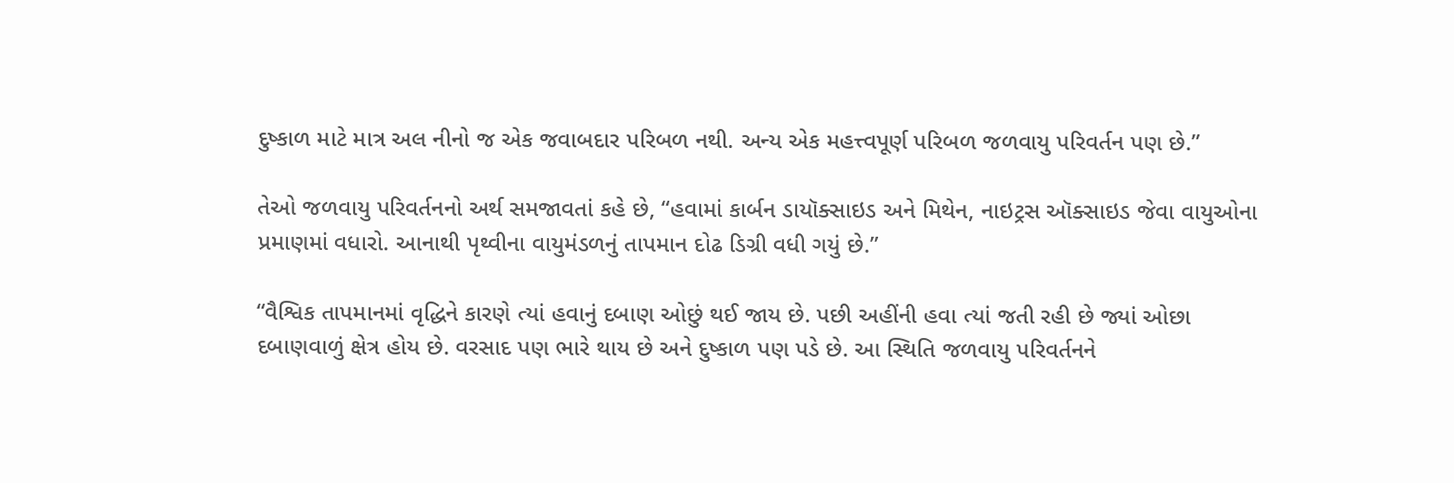દુષ્કાળ માટે માત્ર અલ નીનો જ એક જવાબદાર પરિબળ નથી. અન્ય એક મહત્ત્વપૂર્ણ પરિબળ જળવાયુ પરિવર્તન પણ છે.”

તેઓ જળવાયુ પરિવર્તનનો અર્થ સમજાવતાં કહે છે, “હવામાં કાર્બન ડાયૉક્સાઇડ અને મિથેન, નાઇટ્રસ ઑક્સાઇડ જેવા વાયુઓના પ્રમાણમાં વધારો. આનાથી પૃથ્વીના વાયુમંડળનું તાપમાન દોઢ ડિગ્રી વધી ગયું છે.”

“વૈશ્વિક તાપમાનમાં વૃદ્ધિને કારણે ત્યાં હવાનું દબાણ ઓછું થઈ જાય છે. પછી અહીંની હવા ત્યાં જતી રહી છે જ્યાં ઓછા દબાણવાળું ક્ષેત્ર હોય છે. વરસાદ પણ ભારે થાય છે અને દુષ્કાળ પણ પડે છે. આ સ્થિતિ જળવાયુ પરિવર્તનને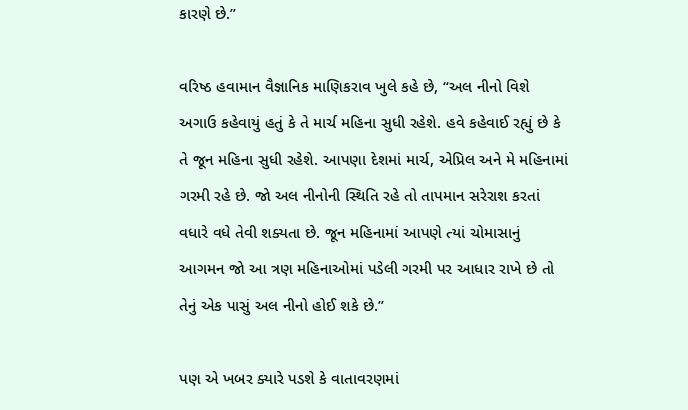કારણે છે.”

વરિષ્ઠ હવામાન વૈજ્ઞાનિક માણિકરાવ ખુલે કહે છે, “અલ નીનો વિશે અગાઉ કહેવાયું હતું કે તે માર્ચ મહિના સુધી રહેશે. હવે કહેવાઈ રહ્યું છે કે તે જૂન મહિના સુધી રહેશે. આપણા દેશમાં માર્ચ, એપ્રિલ અને મે મહિનામાં ગરમી રહે છે. જો અલ નીનોની સ્થિતિ રહે તો તાપમાન સરેરાશ કરતાં વધારે વધે તેવી શક્યતા છે. જૂન મહિનામાં આપણે ત્યાં ચોમાસાનું આગમન જો આ ત્રણ મહિનાઓમાં પડેલી ગરમી પર આધાર રાખે છે તો તેનું એક પાસું અલ નીનો હોઈ શકે છે.”

પણ એ ખબર ક્યારે પડશે કે વાતાવરણમાં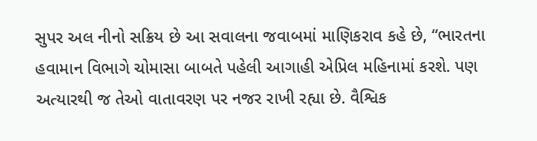સુપર અલ નીનો સક્રિય છે આ સવાલના જવાબમાં માણિકરાવ કહે છે, “ભારતના હવામાન વિભાગે ચોમાસા બાબતે પહેલી આગાહી એપ્રિલ મહિનામાં કરશે. પણ અત્યારથી જ તેઓ વાતાવરણ પર નજર રાખી રહ્યા છે. વૈશ્વિક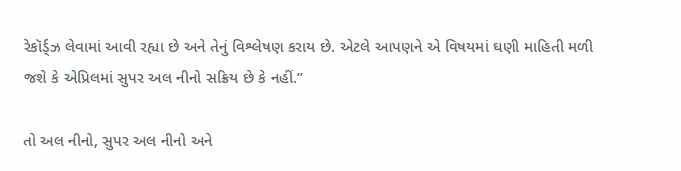રેકૉર્ડ્ઝ લેવામાં આવી રહ્યા છે અને તેનું વિશ્લેષણ કરાય છે. એટલે આપણને એ વિષયમાં ઘણી માહિતી મળી જશે કે એપ્રિલમાં સુપર અલ નીનો સક્રિય છે કે નહીં.”

તો અલ નીનો, સુપર અલ નીનો અને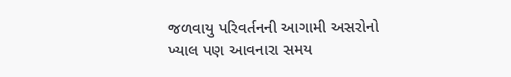જળવાયુ પરિવર્તનની આગામી અસરોનો ખ્યાલ પણ આવનારા સમય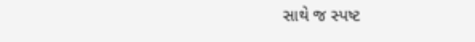સાથે જ સ્પષ્ટ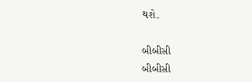થશે.

બીબીસી
બીબીસી